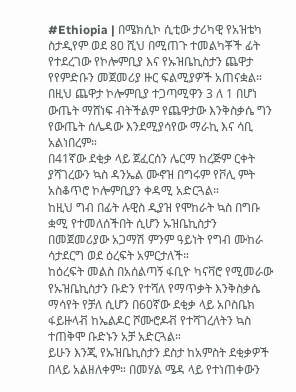#Ethiopia | በሜክሲኮ ሲቲው ታሪካዊ የአዝቴካ ስታዲየም ወደ 80 ሺህ በሚጠጉ ተመልካቾች ፊት የተደረገው የኮሎምቢያ እና የኡዝቤኪስታን ጨዋታ የየምድቡን መጀመሪያ ዙር ፍልሚያዎች አጠናቋል።
በዚህ ጨዋታ ኮሎምቢያ ተጋጣሚዋን 3 ለ 1 በሆነ ውጤት ማሸነፍ ብትችልም የጨዋታው እንቅስቃሴ ግን የውጤት ሰሌዳው እንደሚያሳየው ማራኪ እና ሳቢ አልነበረም።
በ41ኛው ደቂቃ ላይ ጀፈርሰን ሌርማ ከረጅም ርቀት ያሻገረውን ኳስ ዳንኤል ሙኖዝ በግሩም የቮሊ ምት አስቆጥሮ ኮሎምቢያን ቀዳሚ አድርጓል።
ከዚህ ግብ በፊት ሉዊስ ዲያዝ የሞከራት ኳስ በግቡ ቋሚ የተመለሰችበት ሲሆን ኡዝቤኪስታን በመጀመሪያው አጋማሽ ምንም ዓይነት የግብ ሙከራ ሳታደርግ ወደ ዕረፍት አምርታለች።
ከዕረፍት መልስ በአሰልጣኝ ፋቢዮ ካናቫሮ የሚመራው የኡዝቤኪስታን ቡድን የተሻለ የማጥቃት እንቅስቃሴ ማሳየት የቻለ ሲሆን በ60ኛው ደቂቃ ላይ አቦስቤክ ፋይዙላቭ ከኤልዶር ሾሙሮዶቭ የተሻገረለትን ኳስ ተጠቅሞ ቡድኑን አቻ አድርጓል።
ይሁን እንጂ የኡዝቤኪስታን ደስታ ከአምስት ደቂቃዎች በላይ አልዘለቀም። በመሃል ሜዳ ላይ የተነጠቀውን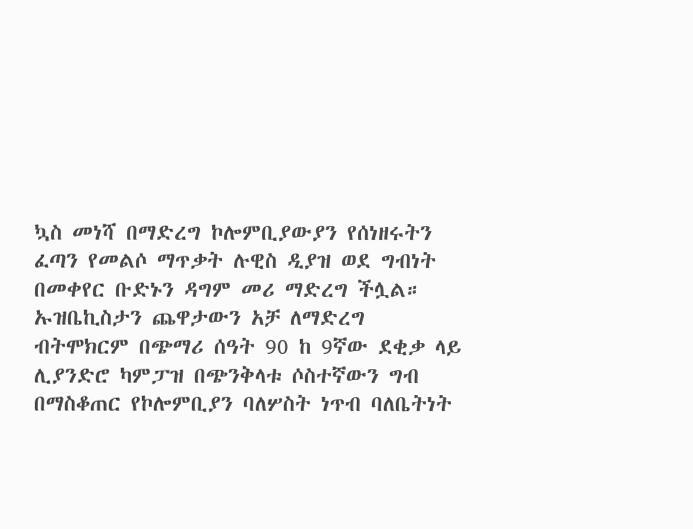ኳስ መነሻ በማድረግ ኮሎምቢያውያን የሰነዘሩትን ፈጣን የመልሶ ማጥቃት ሉዊስ ዲያዝ ወደ ግብነት በመቀየር ቡድኑን ዳግም መሪ ማድረግ ችሏል።
ኡዝቤኪስታን ጨዋታውን አቻ ለማድረግ ብትሞክርም በጭማሪ ሰዓት 90 ከ 9ኛው ደቂቃ ላይ ሊያንድሮ ካምፓዝ በጭንቅላቱ ሶስተኛውን ግብ በማስቆጠር የኮሎምቢያን ባለሦስት ነጥብ ባለቤትነት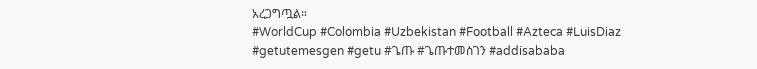አረጋግጧል።
#WorldCup #Colombia #Uzbekistan #Football #Azteca #LuisDiaz #getutemesgen #getu #ጌጡ #ጌጡተመስገን #addisababa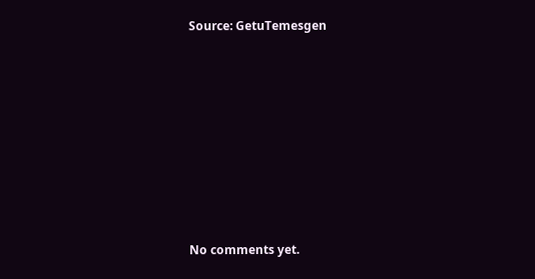Source: GetuTemesgen









No comments yet.